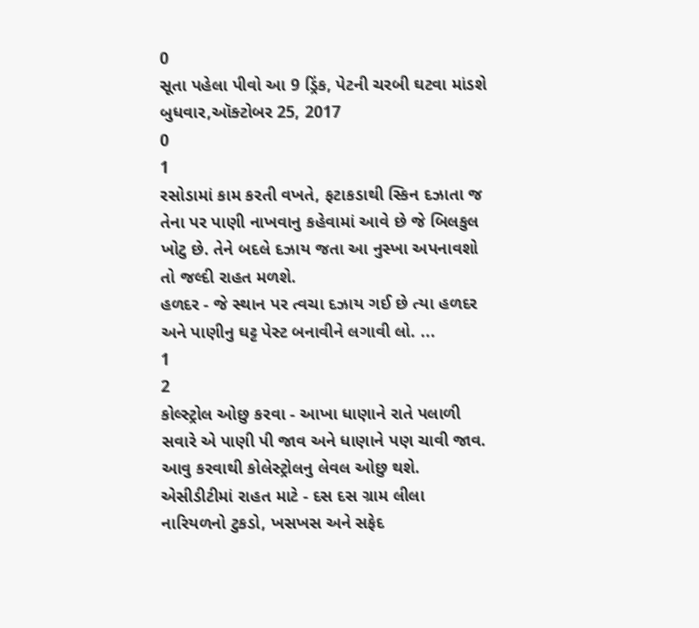0
સૂતા પહેલા પીવો આ 9 ડ્રિંક, પેટની ચરબી ઘટવા માંડશે
બુધવાર,ઑક્ટોબર 25, 2017
0
1
રસોડામાં કામ કરતી વખતે, ફટાકડાથી સ્કિન દઝાતા જ તેના પર પાણી નાખવાનુ કહેવામાં આવે છે જે બિલકુલ ખોટુ છે. તેને બદલે દઝાય જતા આ નુસ્ખા અપનાવશો તો જલ્દી રાહત મળશે.
હળદર - જે સ્થાન પર ત્વચા દઝાય ગઈ છે ત્યા હળદર અને પાણીનુ ઘટ્ટ પેસ્ટ બનાવીને લગાવી લો. ...
1
2
કોલ્સ્ટ્રોલ ઓછુ કરવા - આખા ધાણાને રાતે પલાળી સવારે એ પાણી પી જાવ અને ધાણાને પણ ચાવી જાવ. આવુ કરવાથી કોલેસ્ટ્રોલનુ લેવલ ઓછુ થશે. એસીડીટીમાં રાહત માટે - દસ દસ ગ્રામ લીલા નારિયળનો ટુકડો, ખસખસ અને સફેદ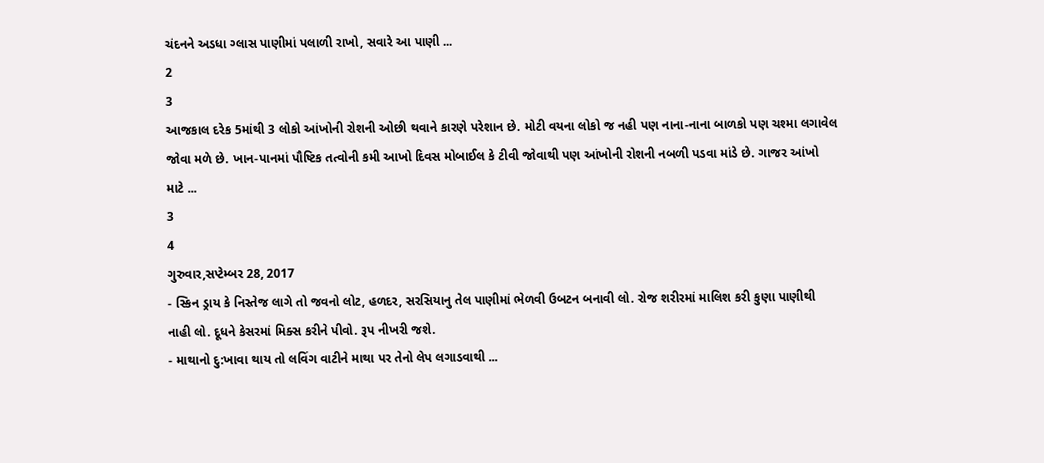ચંદનને અડધા ગ્લાસ પાણીમાં પલાળી રાખો, સવારે આ પાણી ...
2
3
આજકાલ દરેક 5માંથી 3 લોકો આંખોની રોશની ઓછી થવાને કારણે પરેશાન છે. મોટી વયના લોકો જ નહી પણ નાના-નાના બાળકો પણ ચશ્મા લગાવેલ જોવા મળે છે. ખાન-પાનમાં પૌષ્ટિક તત્વોની કમી આખો દિવસ મોબાઈલ કે ટીવી જોવાથી પણ આંખોની રોશની નબળી પડવા માંડે છે. ગાજર આંખો માટે ...
3
4
ગુરુવાર,સપ્ટેમ્બર 28, 2017
- સ્કિન ડ્રાય કે નિસ્તેજ લાગે તો જવનો લોટ, હળદર, સરસિયાનુ તેલ પાણીમાં ભેળવી ઉબટન બનાવી લો. રોજ શરીરમાં માલિશ કરી કુણા પાણીથી નાહી લો. દૂધને કેસરમાં મિક્સ કરીને પીવો. રૂપ નીખરી જશે.
- માથાનો દુ:ખાવા થાય તો લવિંગ વાટીને માથા પર તેનો લેપ લગાડવાથી ...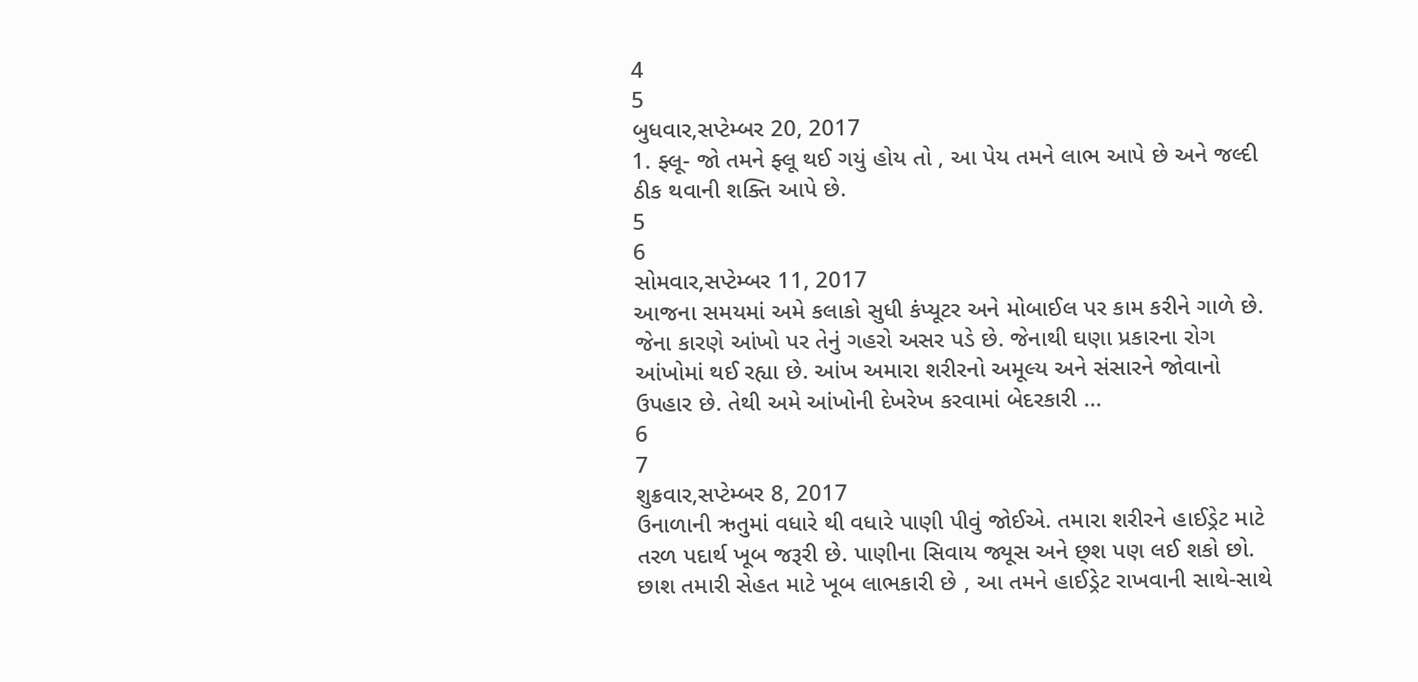4
5
બુધવાર,સપ્ટેમ્બર 20, 2017
1. ફ્લૂ- જો તમને ફ્લૂ થઈ ગયું હોય તો , આ પેય તમને લાભ આપે છે અને જલ્દી ઠીક થવાની શક્તિ આપે છે.
5
6
સોમવાર,સપ્ટેમ્બર 11, 2017
આજના સમયમાં અમે કલાકો સુધી કંપ્યૂટર અને મોબાઈલ પર કામ કરીને ગાળે છે. જેના કારણે આંખો પર તેનું ગહરો અસર પડે છે. જેનાથી ઘણા પ્રકારના રોગ આંખોમાં થઈ રહ્યા છે. આંખ અમારા શરીરનો અમૂલ્ય અને સંસારને જોવાનો ઉપહાર છે. તેથી અમે આંખોની દેખરેખ કરવામાં બેદરકારી ...
6
7
શુક્રવાર,સપ્ટેમ્બર 8, 2017
ઉનાળાની ઋતુમાં વધારે થી વધારે પાણી પીવું જોઈએ. તમારા શરીરને હાઈડ્રેટ માટે તરળ પદાર્થ ખૂબ જરૂરી છે. પાણીના સિવાય જ્યૂસ અને છ્શ પણ લઈ શકો છો. છાશ તમારી સેહત માટે ખૂબ લાભકારી છે , આ તમને હાઈડ્રેટ રાખવાની સાથે-સાથે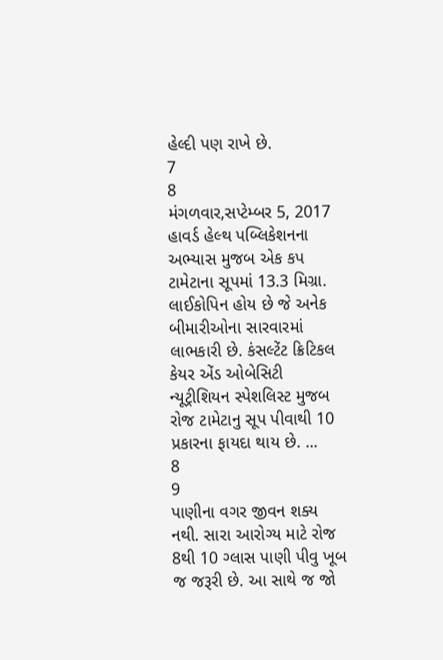હેલ્દી પણ રાખે છે.
7
8
મંગળવાર,સપ્ટેમ્બર 5, 2017
હાવર્ડ હેલ્થ પબ્લિકેશનના અભ્યાસ મુજબ એક કપ ટામેટાના સૂપમાં 13.3 મિગ્રા. લાઈકોપિન હોય છે જે અનેક બીમારીઓના સારવારમાં લાભકારી છે. કંસલ્ટેંટ ક્રિટિકલ કેયર એંડ ઓબેસિટી ન્યૂટ્રીશિયન સ્પેશલિસ્ટ મુજબ રોજ ટામેટાનુ સૂપ પીવાથી 10 પ્રકારના ફાયદા થાય છે. ...
8
9
પાણીના વગર જીવન શક્ય નથી. સારા આરોગ્ય માટે રોજ 8થી 10 ગ્લાસ પાણી પીવુ ખૂબ જ જરૂરી છે. આ સાથે જ જો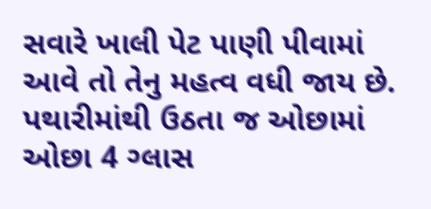સવારે ખાલી પેટ પાણી પીવામાં આવે તો તેનુ મહત્વ વધી જાય છે. પથારીમાંથી ઉઠતા જ ઓછામાં ઓછા 4 ગ્લાસ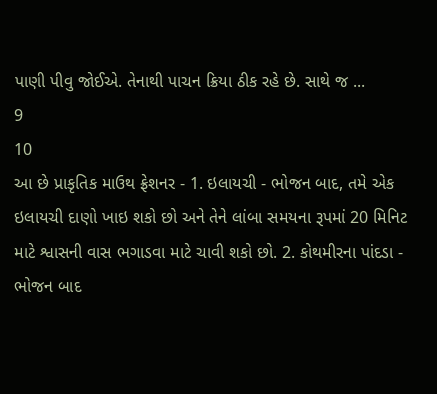પાણી પીવુ જોઈએ. તેનાથી પાચન ક્રિયા ઠીક રહે છે. સાથે જ ...
9
10
આ છે પ્રાકૃતિક માઉથ ફ્રેશનર - 1. ઇલાયચી - ભોજન બાદ, તમે એક ઇલાયચી દાણો ખાઇ શકો છો અને તેને લાંબા સમયના રૂપમાં 20 મિનિટ માટે શ્વાસની વાસ ભગાડવા માટે ચાવી શકો છો. 2. કોથમીરના પાંદડા - ભોજન બાદ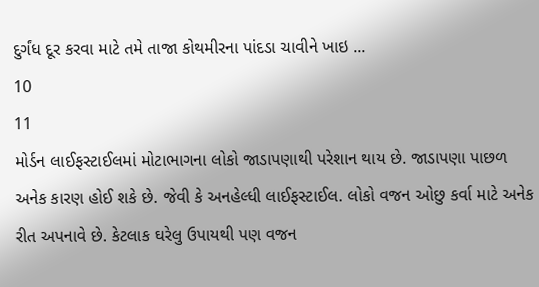દુર્ગંધ દૂર કરવા માટે તમે તાજા કોથમીરના પાંદડા ચાવીને ખાઇ ...
10
11
મોર્ડન લાઈફસ્ટાઈલમાં મોટાભાગના લોકો જાડાપણાથી પરેશાન થાય છે. જાડાપણા પાછળ અનેક કારણ હોઈ શકે છે. જેવી કે અનહેલ્ધી લાઈફસ્ટાઈલ. લોકો વજન ઓછુ કર્વા માટે અનેક રીત અપનાવે છે. કેટલાક ઘરેલુ ઉપાયથી પણ વજન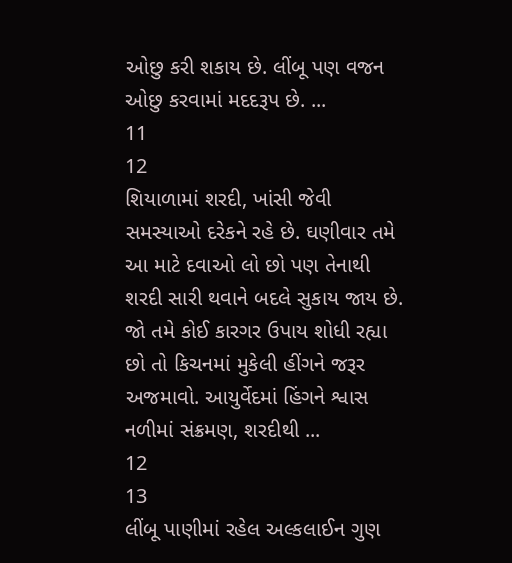ઓછુ કરી શકાય છે. લીંબૂ પણ વજન ઓછુ કરવામાં મદદરૂપ છે. ...
11
12
શિયાળામાં શરદી, ખાંસી જેવી સમસ્યાઓ દરેકને રહે છે. ઘણીવાર તમે આ માટે દવાઓ લો છો પણ તેનાથી શરદી સારી થવાને બદલે સુકાય જાય છે. જો તમે કોઈ કારગર ઉપાય શોધી રહ્યા છો તો કિચનમાં મુકેલી હીંગને જરૂર અજમાવો. આયુર્વેદમાં હિંગને શ્વાસ નળીમાં સંક્રમણ, શરદીથી ...
12
13
લીંબૂ પાણીમાં રહેલ અલ્કલાઈન ગુણ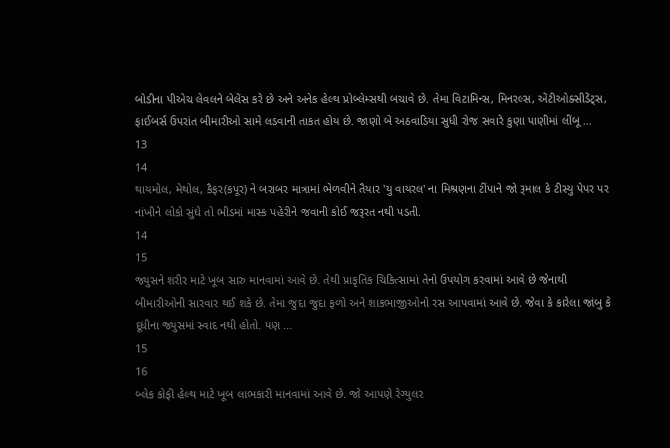બોડીના પીએચ લેવલને બેલેંસ કરે છે અને અનેક હેલ્થ પ્રોબ્લેમ્સથી બચાવે છે. તેમા વિટામિન્સ, મિનરલ્સ, એંટીઓક્સીડેંટ્સ, ફાઈબર્સ ઉપરાંત બીમારીઓ સામે લડવાની તાકત હોય છે. જાણો બે અઠવાડિયા સુધી રોજ સવારે કુણા પાણીમાં લીંબૂ ...
13
14
થાયમોલ, મેથોલ, કૈફર(કપૂર) ને બરાબર માત્રામાં ભેળવીને તૈયાર 'યુ વાયરલ' ના મિશ્રણના ટીંપાને જો રૂમાલ કે ટીસ્યુ પેપર પર નાંખીને લોકો સુંઘે તો ભીડમાં માસ્ક પહેરીને જવાની કોઈ જરૂરત નથી પડતી.
14
15
જ્યુસને શરીર માટે ખૂબ સારુ માનવામાં આવે છે. તેથી પ્રાકૃતિક ચિકિત્સામાં તેનો ઉપયોગ કરવામાં આવે છે જેનાથી બીમારીઓની સારવાર થઈ શકે છે. તેમા જુદા જુદા ફળો અને શાકભાજીઓનો રસ આપવામાં આવે છે. જેવા કે કારેલા જાંબુ કે દૂધીના જ્યુસમાં સ્વાદ નથી હોતો. પણ ...
15
16
બ્લેક કોફી હેલ્થ માટે ખૂબ લાભકારી માનવામાં આવે છે. જો આપણે રેગ્યુલર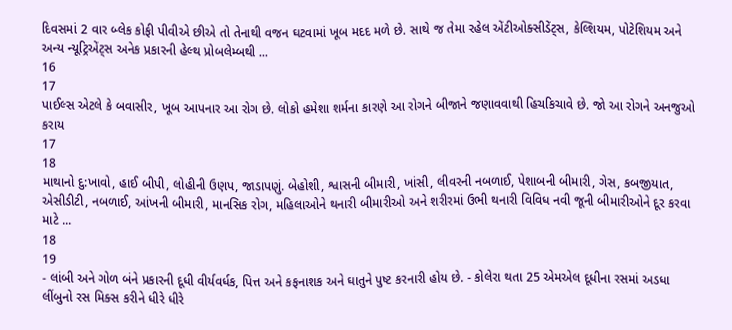દિવસમાં 2 વાર બ્લેક કોફી પીવીએ છીએ તો તેનાથી વજન ઘટવામાં ખૂબ મદદ મળે છે. સાથે જ તેમા રહેલ એંટીઓક્સીડેંટ્સ, કેલ્શિયમ, પોટેશિયમ અને અન્ય ન્યૂટ્રિએંટ્સ અનેક પ્રકારની હેલ્થ પ્રોબલેમ્બથી ...
16
17
પાઈલ્સ એટલે કે બવાસીર, ખૂબ આપનાર આ રોગ છે. લોકો હમેશા શર્મના કારણે આ રોગને બીજાને જણાવવાથી હિચકિચાવે છે. જો આ રોગને અનજુઓ કરાય
17
18
માથાનો દુ:ખાવો, હાઈ બીપી, લોહીની ઉણપ, જાડાપણું. બેહોશી, શ્વાસની બીમારી, ખાંસી, લીવરની નબળાઈ, પેશાબની બીમારી, ગેસ, કબજીયાત, એસીડીટી, નબળાઈ, આંખની બીમારી, માનસિક રોગ, મહિલાઓને થનારી બીમારીઓ અને શરીરમાં ઉભી થનારી વિવિધ નવી જૂની બીમારીઓને દૂર કરવા માટે ...
18
19
- લાંબી અને ગોળ બંને પ્રકારની દૂધી વીર્યવર્ધક, પિત્ત અને કફનાશક અને ઘાતુને પુષ્ટ કરનારી હોય છે. - કોલેરા થતા 25 એમએલ દૂધીના રસમાં અડધા લીંબુનો રસ મિક્સ કરીને ધીરે ધીરે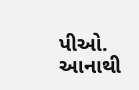પીઓ. આનાથી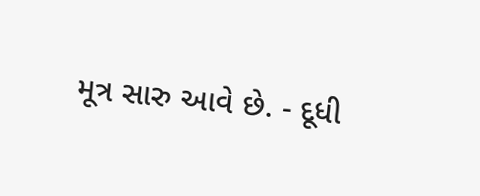મૂત્ર સારુ આવે છે. - દૂધી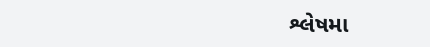શ્લેષમા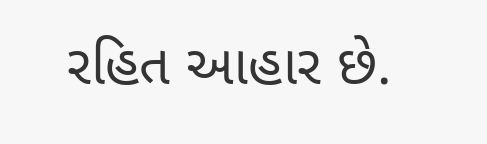રહિત આહાર છે.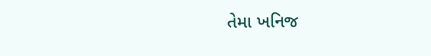તેમા ખનિજ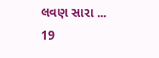લવણ સારા ...
19